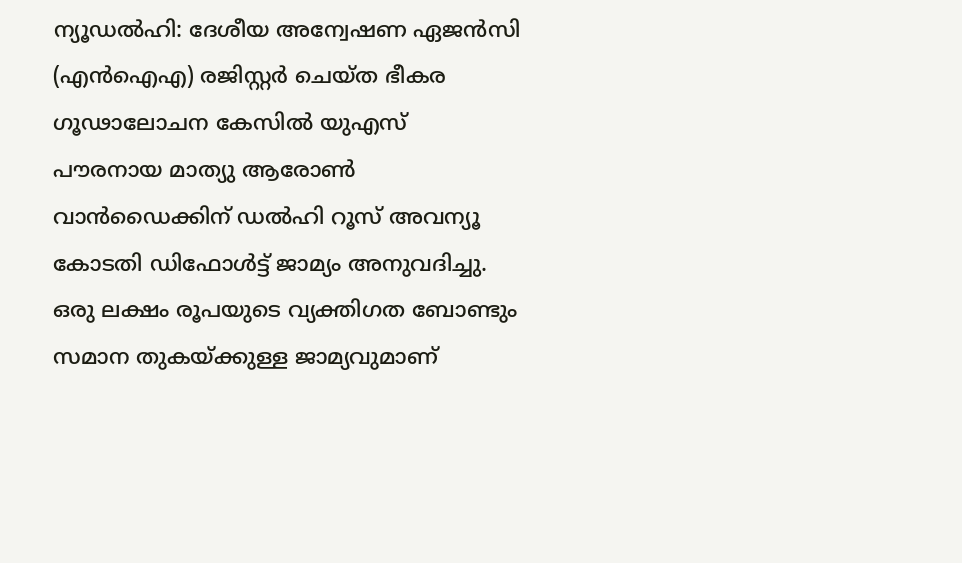ന്യൂഡൽഹി: ദേശീയ അന്വേഷണ ഏജൻസി (എൻഐഎ) രജിസ്റ്റർ ചെയ്ത ഭീകര ഗൂഢാലോചന കേസിൽ യുഎസ് പൗരനായ മാത്യു ആരോൺ വാൻഡൈക്കിന് ഡൽഹി റൂസ് അവന്യൂ കോടതി ഡിഫോൾട്ട് ജാമ്യം അനുവദിച്ചു. ഒരു ലക്ഷം രൂപയുടെ വ്യക്തിഗത ബോണ്ടും സമാന തുകയ്ക്കുള്ള ജാമ്യവുമാണ്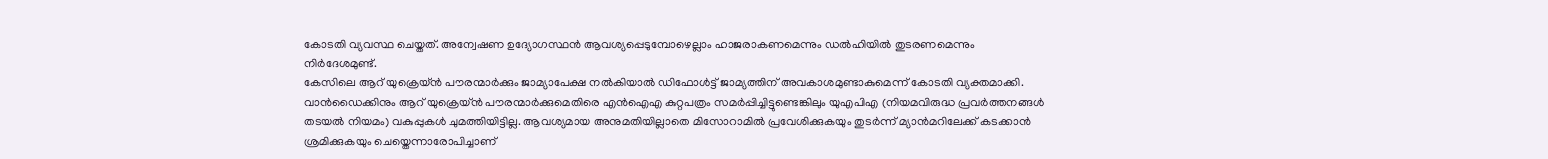കോടതി വ്യവസ്ഥ ചെയ്തത്. അന്വേഷണ ഉദ്യോഗസ്ഥൻ ആവശ്യപ്പെടുമ്പോഴെല്ലാം ഹാജരാകണമെന്നും ഡൽഹിയിൽ തുടരണമെന്നും നിർദേശമുണ്ട്.
കേസിലെ ആറ് യുക്രെയ്ൻ പൗരന്മാർക്കും ജാമ്യാപേക്ഷ നൽകിയാൽ ഡിഫോൾട്ട് ജാമ്യത്തിന് അവകാശമുണ്ടാകുമെന്ന് കോടതി വ്യക്തമാക്കി. വാൻഡൈക്കിനും ആറ് യുക്രെയ്ൻ പൗരന്മാർക്കുമെതിരെ എൻഐഎ കുറ്റപത്രം സമർപ്പിച്ചിട്ടുണ്ടെങ്കിലും യുഎപിഎ (നിയമവിരുദ്ധ പ്രവർത്തനങ്ങൾ തടയൽ നിയമം) വകുപ്പുകൾ ചുമത്തിയിട്ടില്ല. ആവശ്യമായ അനുമതിയില്ലാതെ മിസോറാമിൽ പ്രവേശിക്കുകയും തുടർന്ന് മ്യാൻമറിലേക്ക് കടക്കാൻ ശ്രമിക്കുകയും ചെയ്തെന്നാരോപിച്ചാണ്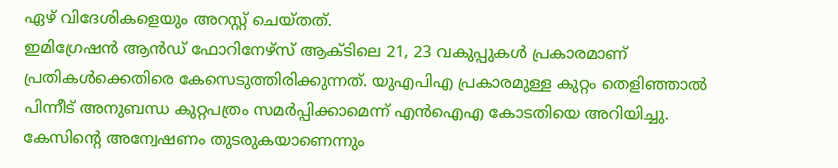ഏഴ് വിദേശികളെയും അറസ്റ്റ് ചെയ്തത്.
ഇമിഗ്രേഷൻ ആൻഡ് ഫോറിനേഴ്സ് ആക്ടിലെ 21, 23 വകുപ്പുകൾ പ്രകാരമാണ് പ്രതികൾക്കെതിരെ കേസെടുത്തിരിക്കുന്നത്. യുഎപിഎ പ്രകാരമുള്ള കുറ്റം തെളിഞ്ഞാൽ പിന്നീട് അനുബന്ധ കുറ്റപത്രം സമർപ്പിക്കാമെന്ന് എൻഐഎ കോടതിയെ അറിയിച്ചു. കേസിന്റെ അന്വേഷണം തുടരുകയാണെന്നും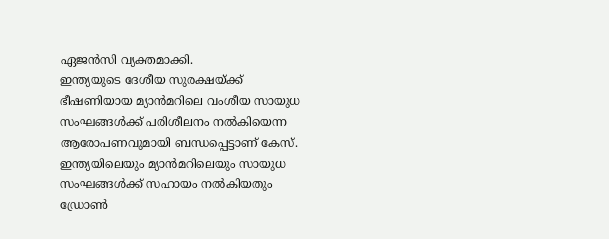ഏജൻസി വ്യക്തമാക്കി.
ഇന്ത്യയുടെ ദേശീയ സുരക്ഷയ്ക്ക് ഭീഷണിയായ മ്യാൻമറിലെ വംശീയ സായുധ സംഘങ്ങൾക്ക് പരിശീലനം നൽകിയെന്ന ആരോപണവുമായി ബന്ധപ്പെട്ടാണ് കേസ്. ഇന്ത്യയിലെയും മ്യാൻമറിലെയും സായുധ സംഘങ്ങൾക്ക് സഹായം നൽകിയതും ഡ്രോൺ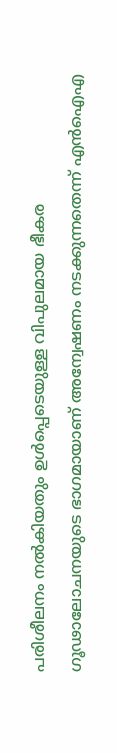പരിശീലനം നൽകിയതും ഉൾപ്പെടെയുള്ള വിപുലമായ ഭീകര ഗൂഢാലോചനയുടെ ഭാഗമായാണ് അന്വേഷണം നടക്കുന്നതെന്ന് എൻഐഎ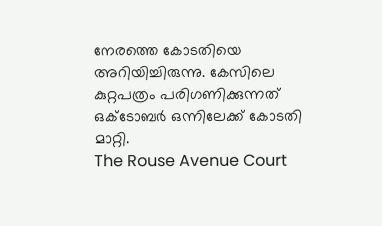നേരത്തെ കോടതിയെ അറിയിച്ചിരുന്നു. കേസിലെ കുറ്റപത്രം പരിഗണിക്കുന്നത് ഒക്ടോബർ ഒന്നിലേക്ക് കോടതി മാറ്റി.
The Rouse Avenue Court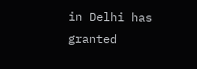in Delhi has granted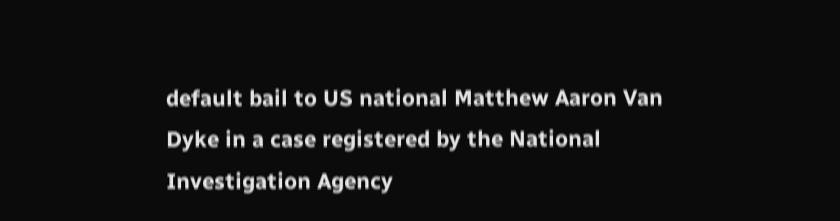default bail to US national Matthew Aaron Van Dyke in a case registered by the National Investigation Agency